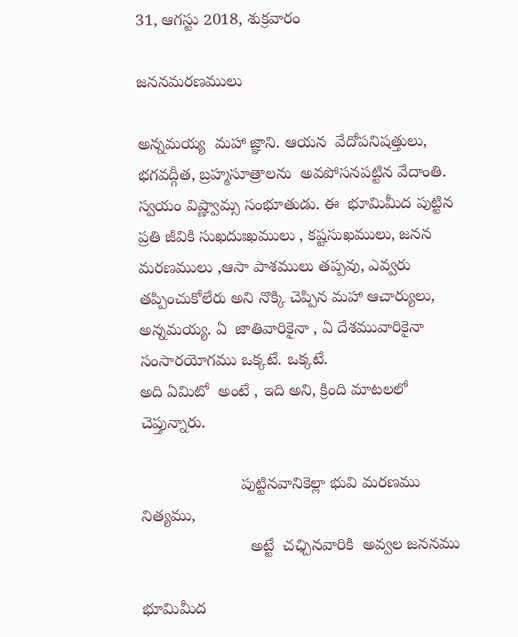31, ఆగస్టు 2018, శుక్రవారం

జననమరణములు

అన్నమయ్య  మహా జ్ఞాని. ఆయన  వేదోపనిషత్తులు, భగవద్గీత, బ్రహ్మసూత్రాలను  అవపోసనపట్టిన వేదాంతి. స్వయం విష్ణ్వామ్స సంభూతుడు. ఈ  భూమిమీద పుట్టిన ప్రతి జీవికి సుఖదుఃఖములు , కష్టసుఖములు, జనన మరణములు ,ఆసా పాశములు తప్పవు, ఎవ్వరు తప్పించుకోలేరు అని నొక్కి చెప్పిన మహా ఆచార్యులు, అన్నమయ్య. ఏ  జాతివారికైనా , ఏ దేశమువారికైనా సంసారయోగము ఒక్కటే. ఒక్కటే.
అది ఏమిటో  అంటే , ఇది అని, క్రింది మాటలలో చెప్తున్నారు.

                      పుట్టినవానికెల్లా భువి మరణము నిత్యము,
                        అట్టే  చఛ్చినవారికి  అవ్వల జననము

భూమిమీద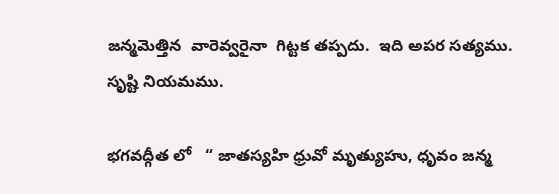జన్మమెత్తిన  వారెవ్వరైనా  గిట్టక తప్పదు.  ఇది అపర సత్యము. సృష్టి నియమము.

భగవద్గీత లో   “ జాతస్యహి ధ్రువో మృత్యుహు, ధృవం జన్మ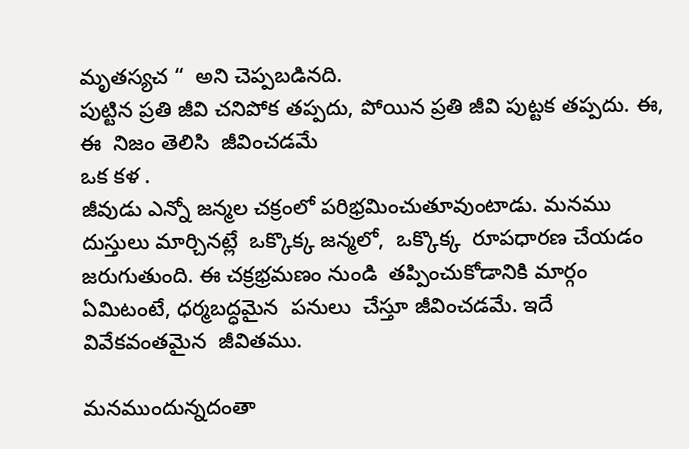మృతస్యచ “  అని చెప్పబడినది.
పుట్టిన ప్రతి జీవి చనిపోక తప్పదు, పోయిన ప్రతి జీవి పుట్టక తప్పదు. ఈ, ఈ  నిజం తెలిసి  జీవించడమే
ఒక కళ .
జీవుడు ఎన్నో జన్మల చక్రంలో పరిభ్రమించుతూవుంటాడు. మనము దుస్తులు మార్చినట్లే  ఒక్కొక్క జన్మలో,  ఒక్కొక్క  రూపధారణ చేయడం జరుగుతుంది. ఈ చక్రభ్రమణం నుండి  తప్పించుకోడానికి మార్గం ఏమిటంటే, ధర్మబద్ధమైన  పనులు  చేస్తూ జీవించడమే. ఇదే వివేకవంతమైన  జీవితము.

మనముందున్నదంతా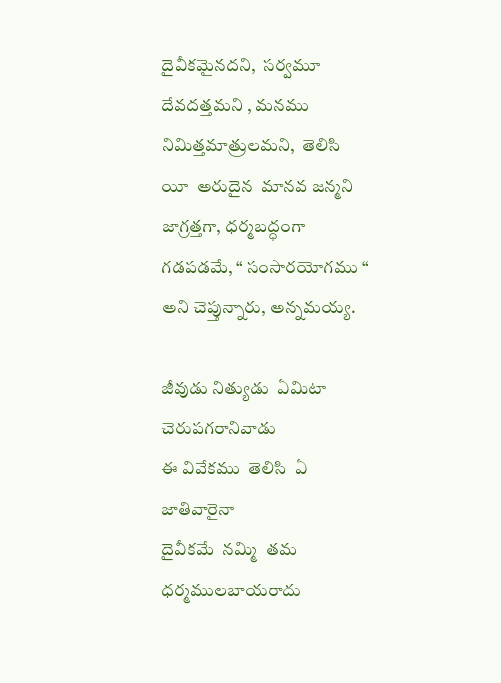దైవీకమైనదని,  సర్వమూ  దేవదత్తమని , మనము  నిమిత్తమాత్రులమని,  తెలిసి
యీ  అరుదైన  మానవ జన్మని జాగ్రత్తగా, ధర్మబద్ధంగా  గడపడమే, “ సంసారయోగము “ అని చెప్తున్నారు, అన్నమయ్య.

జీవుడు నిత్యుడు  ఏమిటా చెరుపగరానివాడు
ఈ వివేకము  తెలిసి  ఏ  జాతివారైనా
దైవీకమే  నమ్మి  తమ ధర్మములబాయరాదు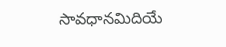సావధానమిదియే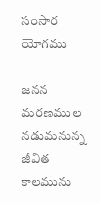సంసార యోగము

జనన  మరణముల నడుమనున్న  జీవిత కాలమును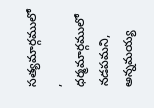సత్యమార్గములో ,  ధర్మమార్గములో  నడపమని,
అన్నమయ్య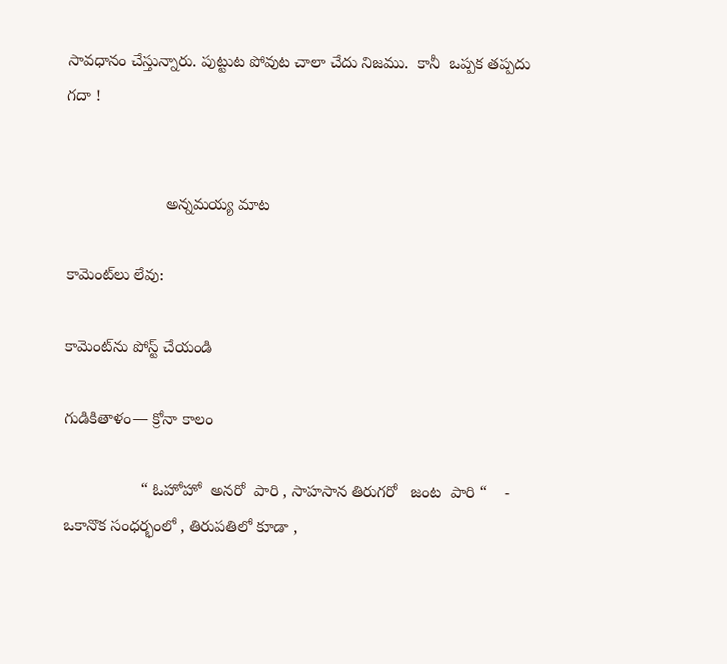సావధానం చేస్తున్నారు. పుట్టుట పోవుట చాలా చేదు నిజము.  కానీ  ఒప్పక తప్పదు గదా !


                      అన్నమయ్య మాట

కామెంట్‌లు లేవు:

కామెంట్‌ను పోస్ట్ చేయండి

గుడికితాళం— క్రోనా కాలం

                 “ ఓహోహో  అనరో  పారి , సాహసాన తిరుగరో   జంట  పారి “    -         ఒకానొక సంధర్భంలో , తిరుపతిలో కూడా ,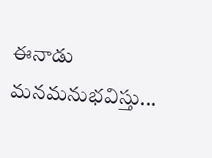ఈనాడు మనమనుభవిస్తు...